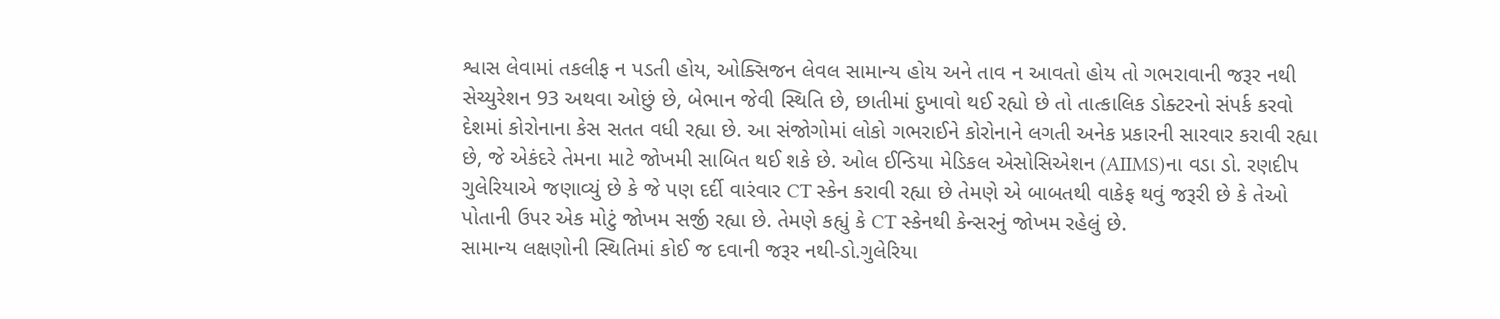શ્વાસ લેવામાં તકલીફ ન પડતી હોય, ઓક્સિજન લેવલ સામાન્ય હોય અને તાવ ન આવતો હોય તો ગભરાવાની જરૂર નથી
સેચ્યુરેશન 93 અથવા ઓછું છે, બેભાન જેવી સ્થિતિ છે, છાતીમાં દુખાવો થઈ રહ્યો છે તો તાત્કાલિક ડોક્ટરનો સંપર્ક કરવો
દેશમાં કોરોનાના કેસ સતત વધી રહ્યા છે. આ સંજોગોમાં લોકો ગભરાઈને કોરોનાને લગતી અનેક પ્રકારની સારવાર કરાવી રહ્યા છે, જે એકંદરે તેમના માટે જોખમી સાબિત થઈ શકે છે. ઓલ ઈન્ડિયા મેડિકલ એસોસિએશન (AIIMS)ના વડા ડો. રણદીપ ગુલેરિયાએ જણાવ્યું છે કે જે પણ દર્દી વારંવાર CT સ્કેન કરાવી રહ્યા છે તેમણે એ બાબતથી વાકેફ થવું જરૂરી છે કે તેઓ પોતાની ઉપર એક મોટું જોખમ સર્જી રહ્યા છે. તેમણે કહ્યું કે CT સ્કેનથી કેન્સરનું જોખમ રહેલું છે.
સામાન્ય લક્ષણોની સ્થિતિમાં કોઈ જ દવાની જરૂર નથી-ડો.ગુલેરિયા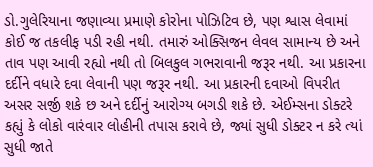ડો.ગુલેરિયાના જણાવ્યા પ્રમાણે કોરોના પોઝિટિવ છે, પણ શ્વાસ લેવામાં કોઈ જ તકલીફ પડી રહી નથી. તમારું ઓક્સિજન લેવલ સામાન્ય છે અને તાવ પણ આવી રહ્યો નથી તો બિલકુલ ગભરાવાની જરૂર નથી. આ પ્રકારના દર્દીને વધારે દવા લેવાની પણ જરૂર નથી. આ પ્રકારની દવાઓ વિપરીત અસર સર્જી શકે છ અને દર્દીનું આરોગ્ય બગડી શકે છે. એઈમ્સના ડોક્ટરે કહ્યું કે લોકો વારંવાર લોહીની તપાસ કરાવે છે, જ્યાં સુધી ડોક્ટર ન કરે ત્યાં સુધી જાતે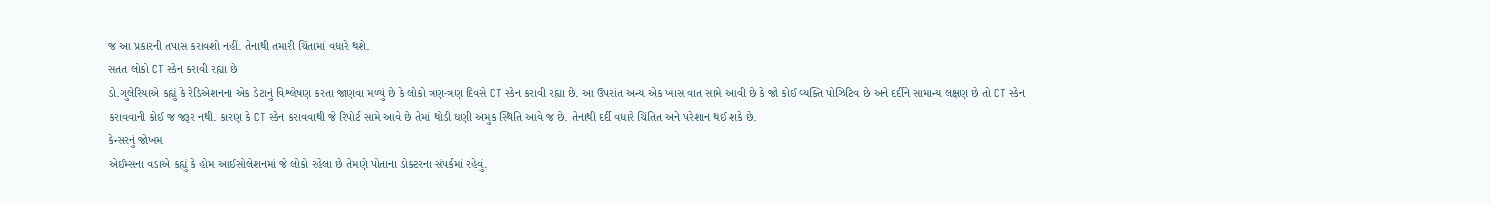જ આ પ્રકારની તપાસ કરાવશો નહીં. તેનાથી તમારી ચિંતામાં વધારે થશે.
સતત લોકો CT સ્કેન કરાવી રહ્યા છે
ડો.ગુલેરિયાએ કહ્યું કે રેડિએશનના એક ડેટાનું વિશ્લેષણ કરતા જાણવા મળ્યું છે કે લોકો ત્રણ-ત્રણ દિવસે CT સ્કેન કરાવી રહ્યા છે. આ ઉપરાંત અન્ય એક ખાસ વાત સામે આવી છે કે જો કોઈ વ્યક્તિ પોઝિટિવ છે અને દર્દીને સામાન્ય લક્ષણ છે તો CT સ્કેન કરાવવાની કોઈ જ જરૂર નથી. કારણ કે CT સ્કેન કરાવવાથી જે રિપોર્ટ સામે આવે છે તેમાં થોડી ઘણી અમુક સ્થિતિ આવે જ છે. તેનાથી દર્દી વધારે ચિંતિત અને પરેશાન થઈ શકે છે.
કેન્સરનું જોખમ
એઈમ્સના વડાએ કહ્યું કે હોમ આઈસોલેશનમાં જે લોકો રહેલા છે તેમણે પોતાના ડોક્ટરના સંપર્કમાં રહેવું.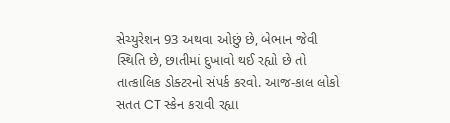સેચ્યુરેશન 93 અથવા ઓછું છે, બેભાન જેવી સ્થિતિ છે, છાતીમાં દુખાવો થઈ રહ્યો છે તો તાત્કાલિક ડોક્ટરનો સંપર્ક કરવો. આજ-કાલ લોકો સતત CT સ્કેન કરાવી રહ્યા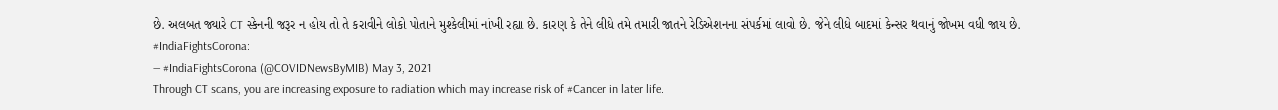છે. અલબત જ્યારે CT સ્કેનની જરૂર ન હોય તો તે કરાવીને લોકો પોતાને મુશ્કેલીમાં નાંખી રહ્યા છે. કારણ કે તેને લીધે તમે તમારી જાતને રેડિએશનના સંપર્કમાં લાવો છે. જેને લીધે બાદમાં કેન્સર થવાનું જોખમ વધી જાય છે.
#IndiaFightsCorona:
— #IndiaFightsCorona (@COVIDNewsByMIB) May 3, 2021
Through CT scans, you are increasing exposure to radiation which may increase risk of #Cancer in later life.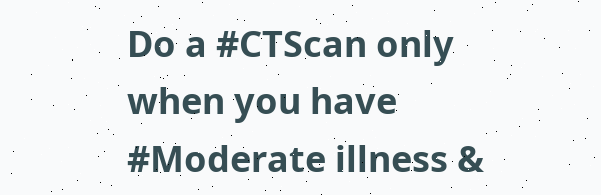Do a #CTScan only when you have #Moderate illness &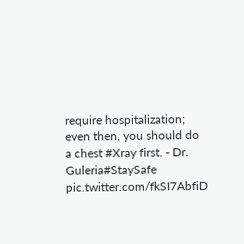require hospitalization; even then, you should do a chest #Xray first. - Dr. Guleria#StaySafe pic.twitter.com/fkSI7AbfiD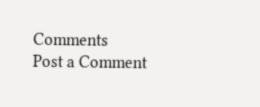Comments
Post a Comment